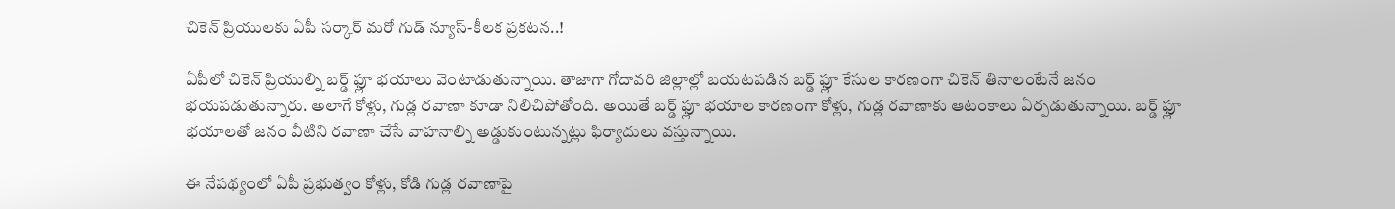చికెన్ ప్రియులకు ఏపీ సర్కార్ మరో గుడ్ న్యూస్-కీలక ప్రకటన..!

ఏపీలో చికెన్ ప్రియుల్ని బర్డ్ ఫ్లూ భయాలు వెంటాడుతున్నాయి. తాజాగా గోదావరి జిల్లాల్లో బయటపడిన బర్డ్ ఫ్లూ కేసుల కారణంగా చికెన్ తినాలంటేనే జనం భయపడుతున్నారు. అలాగే కోళ్లు, గుడ్ల రవాణా కూడా నిలిచిపోతోంది. అయితే బర్డ్ ఫ్లూ భయాల కారణంగా కోళ్లు, గుడ్ల రవాణాకు ఆటంకాలు ఏర్పడుతున్నాయి. బర్డ్ ఫ్లూ భయాలతో జనం వీటిని రవాణా చేసే వాహనాల్ని అడ్డుకుంటున్నట్లు ఫిర్యాదులు వస్తున్నాయి.

ఈ నేపథ్యంలో ఏపీ ప్రభుత్వం కోళ్లు, కోడి గుడ్ల రవాణాపై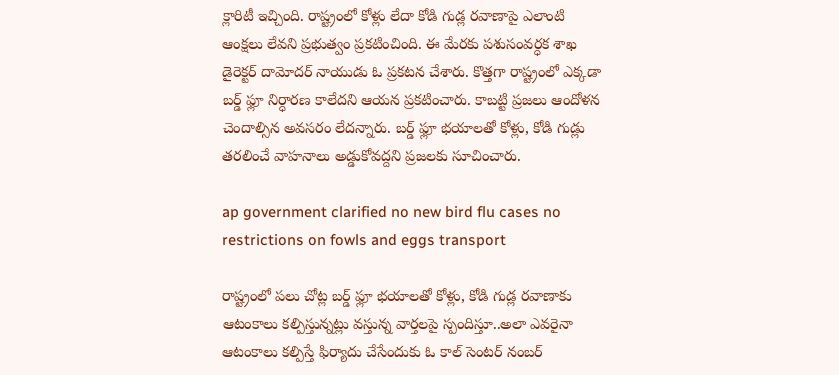క్లారిటీ ఇచ్చింది. రాష్ట్రంలో కోళ్లు లేదా కోడి గుడ్ల రవాణాపై ఎలాంటి ఆంక్షలు లేవని ప్రభుత్వం ప్రకటించింది. ఈ మేరకు పశుసంవర్ధక శాఖ డైరెక్టర్ దామోదర్ నాయుడు ఓ ప్రకటన చేశారు. కొత్తగా రాష్ట్రంలో ఎక్కడా బర్డ్ ఫ్లూ నిర్ధారణ కాలేదని ఆయన ప్రకటించారు. కాబట్టి ప్రజలు ఆందోళన చెందాల్సిన అవసరం లేదన్నారు. బర్డ్ ఫ్లూ భయాలతో కోళ్లు, కోడి గుడ్లు తరలించే వాహనాలు అడ్డుకోవద్దని ప్రజలకు సూచించారు.

ap government clarified no new bird flu cases no restrictions on fowls and eggs transport

రాష్ట్రంలో పలు చోట్ల బర్డ్ ఫ్లూ భయాలతో కోళ్లు, కోడి గుడ్ల రవాణాకు ఆటంకాలు కల్పిస్తున్నట్లు వస్తున్న వార్తలపై స్పందిస్తూ..అలా ఎవరైనా ఆటంకాలు కల్పిస్తే ఫిర్యాదు చేసేందుకు ఓ కాల్ సెంటర్ నంబర్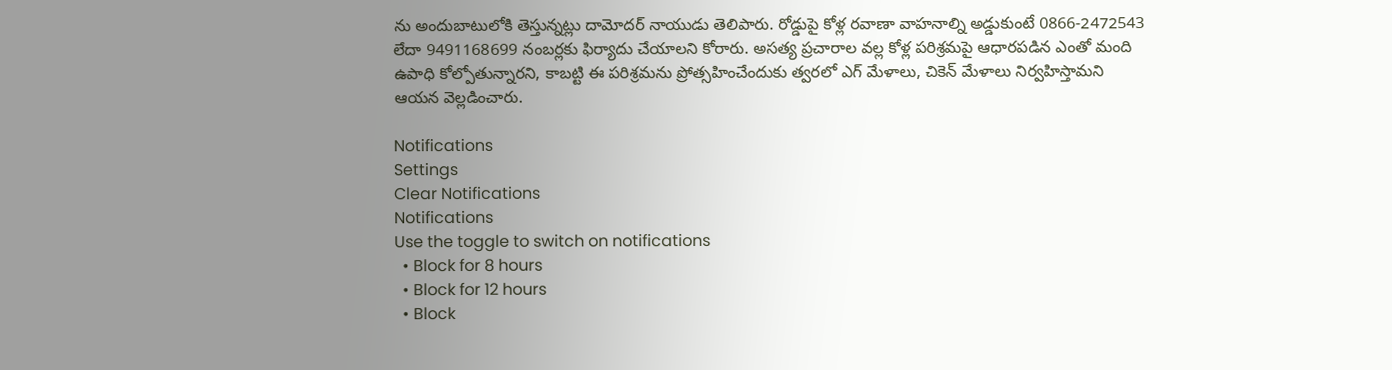ను అందుబాటులోకి తెస్తున్నట్లు దామోదర్ నాయుడు తెలిపారు. రోడ్డుపై కోళ్ల రవాణా వాహనాల్ని అడ్డుకుంటే 0866-2472543 లేదా 9491168699 నంబర్లకు ఫిర్యాదు చేయాలని కోరారు. అసత్య ప్రచారాల వల్ల కోళ్ల పరిశ్రమపై ఆధారపడిన ఎంతో మంది ఉపాధి కోల్పోతున్నారని, కాబట్టి ఈ పరిశ్రమను ప్రోత్సహించేందుకు త్వరలో ఎగ్ మేళాలు, చికెన్ మేళాలు నిర్వహిస్తామని ఆయన వెల్లడించారు.

Notifications
Settings
Clear Notifications
Notifications
Use the toggle to switch on notifications
  • Block for 8 hours
  • Block for 12 hours
  • Block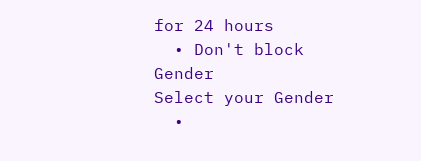for 24 hours
  • Don't block
Gender
Select your Gender
  •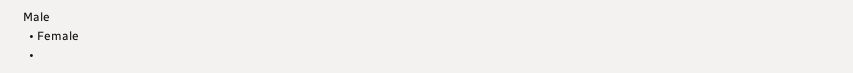Male
  • Female
  •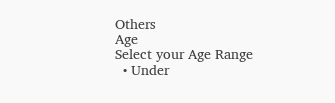Others
Age
Select your Age Range
  • Under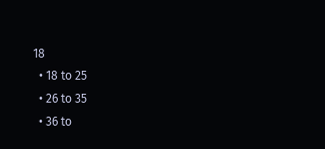18
  • 18 to 25
  • 26 to 35
  • 36 to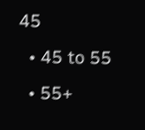45
  • 45 to 55
  • 55+